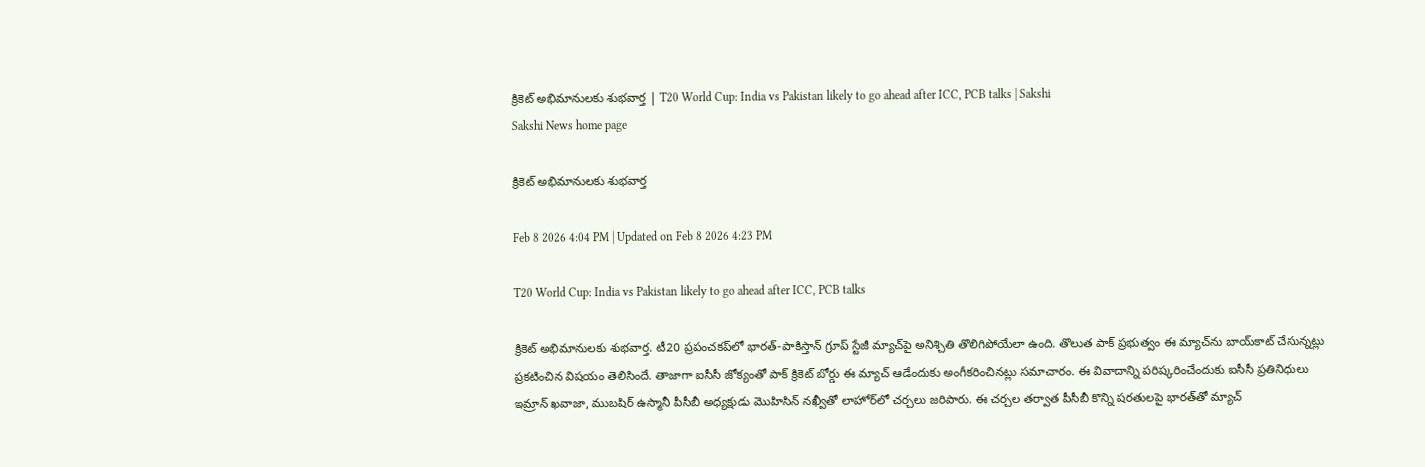క్రికెట్‌ అభిమానులకు శుభవార్త | T20 World Cup: India vs Pakistan likely to go ahead after ICC, PCB talks | Sakshi
Sakshi News home page

క్రికెట్‌ అభిమానులకు శుభవార్త

Feb 8 2026 4:04 PM | Updated on Feb 8 2026 4:23 PM

T20 World Cup: India vs Pakistan likely to go ahead after ICC, PCB talks

క్రికెట్‌ అభిమానులకు శుభవార్త. టీ20 ప్రపంచకప్‌లో భారత్‌-పాకిస్తాన్‌ గ్రూప్‌ స్టేజీ మ్యాచ్‌పై అనిశ్చితి తొలిగిపోయేలా ఉంది. తొలుత పాక్‌ ప్రభుత్వం ఈ మ్యాచ్‌ను బాయ్‌కాట్‌ చేసున్నట్లు ప్రకటించిన విషయం తెలిసిందే. తాజాగా ఐసీసీ జోక్యంతో పాక్‌ క్రికెట్‌ బోర్డు ఈ మ్యాచ్‌ ఆడేందుకు అంగీకరించినట్లు సమాచారం. ఈ వివాదాన్ని పరిష్కరించేందుకు ఐసీసీ ప్రతినిధులు  ఇమ్రాన్ ఖవాజా, ముబషిర్ ఉస్మానీ పీసీబీ అధ్యక్షుడు మొహిసిన్‌ నఖ్వీతో లాహోర్‌లో చర్చలు జరిపారు. ఈ చర్చల తర్వాత పీసీబీ కొన్ని షరతులపై భారత్‌తో మ్యాచ్‌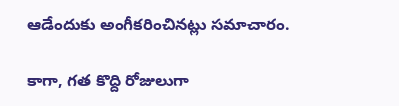ఆడేందుకు అంగీకరించినట్లు సమాచారం.

కాగా, గత కొద్ది రోజులుగా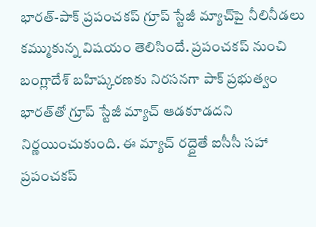భారత్‌-పాక్‌ ప్రపంచకప్‌ గ్రూప్‌ స్టేజీ మ్యాచ్‌పై నీలినీడలు కమ్ముకున్న విషయం తెలిసిందే. ప్రపంచకప్‌ నుంచి బంగ్లాదేశ్‌ బహిష్కరణకు నిరసనగా పాక్‌ ప్రభుత్వం భారత్‌తో గ్రూప్‌ స్టేజీ మ్యాచ్‌ ఆడకూడదని నిర్ణయించుకుంది. ఈ మ్యాచ్‌ రద్దైతే ఐసీసీ సహా ప్రపంచకప్‌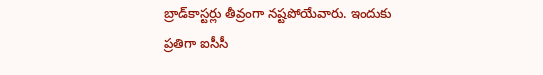బ్రాడ్‌కాస్టర్లు తీవ్రంగా నష్టపోయేవారు. ఇందుకు ప్రతిగా ఐసీసీ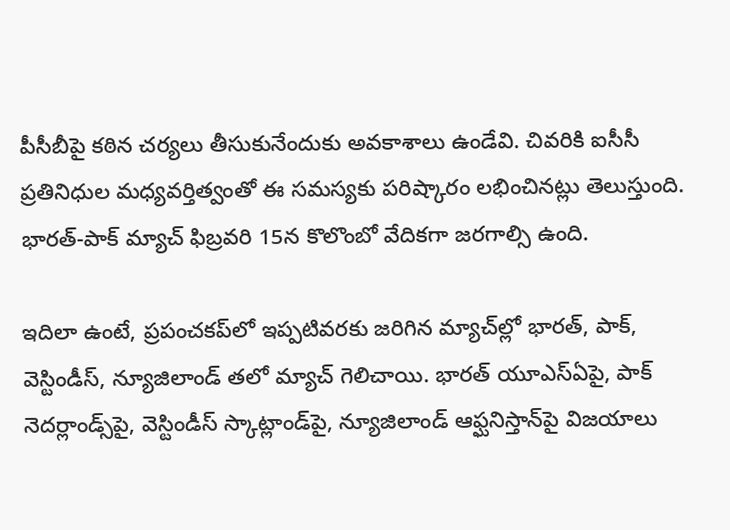పీసీబీపై కఠిన చర్యలు తీసుకునేందుకు అవకాశాలు ఉండేవి. చివరికి ఐసీసీ ప్రతినిధుల మధ్యవర్తిత్వంతో ఈ సమస్యకు పరిష్కారం లభించినట్లు తెలుస్తుంది. భారత్‌-పాక్‌ మ్యాచ్‌ ఫిబ్రవరి 15న కొలొంబో వేదికగా జరగాల్సి ఉంది.

ఇదిలా ఉంటే, ప్రపంచకప్‌లో ఇప్పటివరకు జరిగిన మ్యాచ్‌ల్లో భారత్‌, పాక్‌, వెస్టిండీస్‌, న్యూజిలాండ్‌ తలో మ్యాచ్‌ గెలిచాయి. భారత్‌ యూఎస్‌ఏపై, పాక్‌ నెదర్లాండ్స్‌పై, వెస్టిండీస్‌ స్కాట్లాండ్‌పై, న్యూజిలాండ్‌ ఆఫ్ఘనిస్తాన్‌పై విజయాలు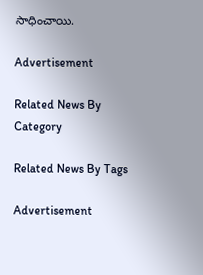సాధించాయి.

Advertisement

Related News By Category

Related News By Tags

Advertisement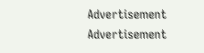Advertisement
Advertisement